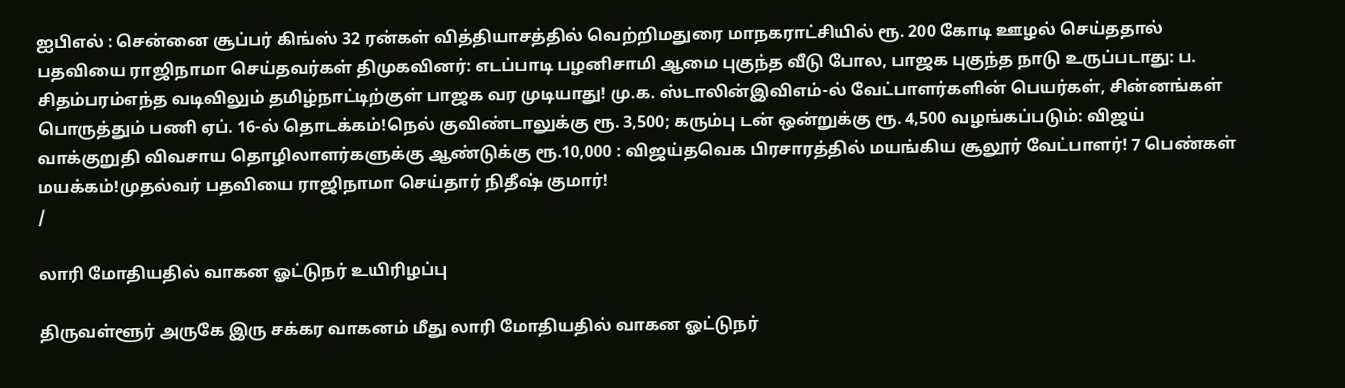ஐபிஎல் : சென்னை சூப்பர் கிங்ஸ் 32 ரன்கள் வித்தியாசத்தில் வெற்றிமதுரை மாநகராட்சியில் ரூ. 200 கோடி ஊழல் செய்ததால் பதவியை ராஜிநாமா செய்தவர்கள் திமுகவினர்: எடப்பாடி பழனிசாமி ஆமை புகுந்த வீடு போல, பாஜக புகுந்த நாடு உருப்படாது: ப. சிதம்பரம்எந்த வடிவிலும் தமிழ்நாட்டிற்குள் பாஜக வர முடியாது! மு.க. ஸ்டாலின்இவிஎம்-ல் வேட்பாளர்களின் பெயர்கள், சின்னங்கள் பொருத்தும் பணி ஏப். 16-ல் தொடக்கம்!நெல் குவிண்டாலுக்கு ரூ. 3,500; கரும்பு டன் ஒன்றுக்கு ரூ. 4,500 வழங்கப்படும்: விஜய் வாக்குறுதி விவசாய தொழிலாளர்களுக்கு ஆண்டுக்கு ரூ.10,000 : விஜய்தவெக பிரசாரத்தில் மயங்கிய சூலூர் வேட்பாளர்! 7 பெண்கள் மயக்கம்!முதல்வர் பதவியை ராஜிநாமா செய்தார் நிதீஷ் குமார்!
/

லாரி மோதியதில் வாகன ஓட்டுநர் உயிரிழப்பு

திருவள்ளூர் அருகே இரு சக்கர வாகனம் மீது லாரி மோதியதில் வாகன ஓட்டுநர்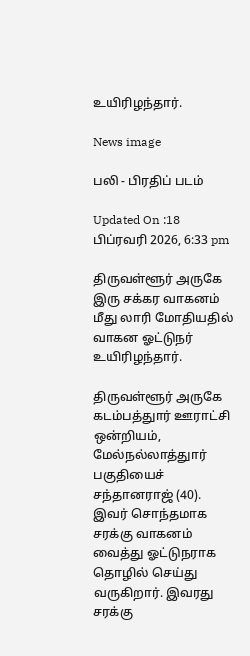உயிரிழந்தார்.

News image

பலி - பிரதிப் படம்

Updated On :18 பிப்ரவரி 2026, 6:33 pm

திருவள்ளூர் அருகே இரு சக்கர வாகனம் மீது லாரி மோதியதில் வாகன ஓட்டுநர் உயிரிழந்தார்.

திருவள்ளூர் அருகே கடம்பத்துார் ஊராட்சி ஒன்றியம், மேல்நல்லாத்துார் பகுதியைச் சந்தானராஜ் (40). இவர் சொந்தமாக சரக்கு வாகனம் வைத்து ஓட்டுநராக தொழில் செய்து வருகிறார். இவரது சரக்கு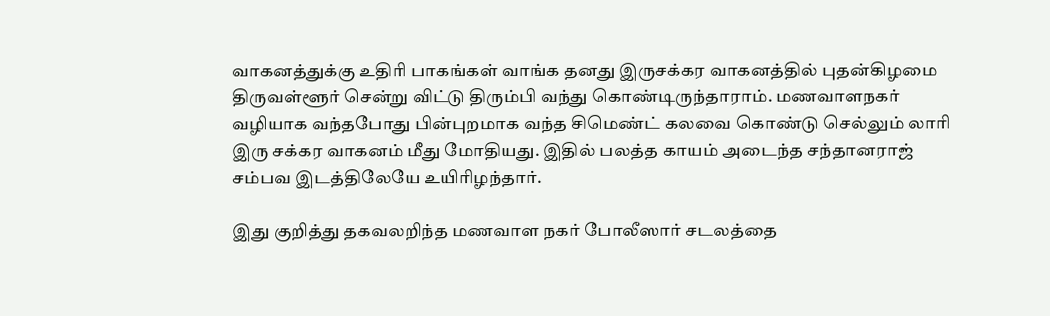வாகனத்துக்கு உதிரி பாகங்கள் வாங்க தனது இருசக்கர வாகனத்தில் புதன்கிழமை திருவள்ளூர் சென்று விட்டு திரும்பி வந்து கொண்டிருந்தாராம். மணவாளநகர் வழியாக வந்தபோது பின்புறமாக வந்த சிமெண்ட் கலவை கொண்டு செல்லும் லாரி இரு சக்கர வாகனம் மீது மோதியது. இதில் பலத்த காயம் அடைந்த சந்தானராஜ் சம்பவ இடத்திலேயே உயிரிழந்தார்.

இது குறித்து தகவலறிந்த மணவாள நகர் போலீஸார் சடலத்தை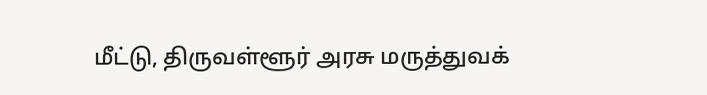மீட்டு, திருவள்ளூர் அரசு மருத்துவக்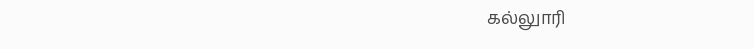கல்லுாரி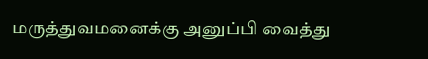மருத்துவமனைக்கு அனுப்பி வைத்து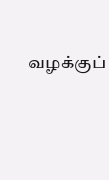வழக்குப்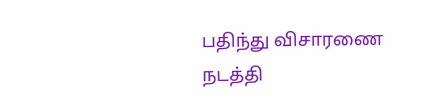பதிந்து விசாரணை நடத்தி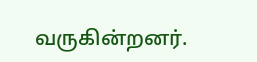வருகின்றனர்.